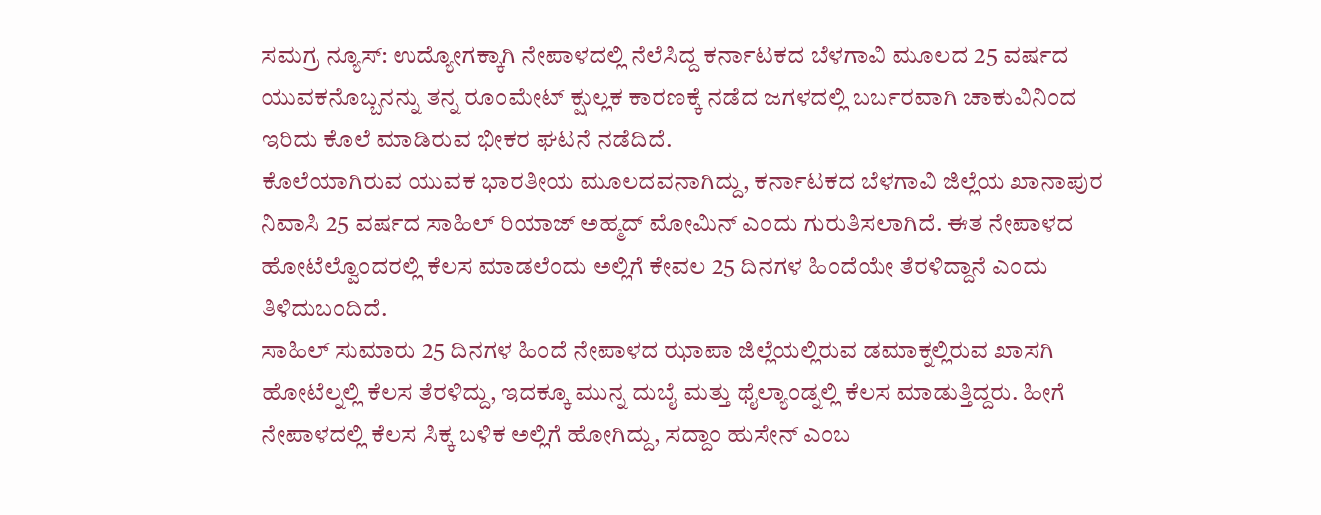ಸಮಗ್ರ ನ್ಯೂಸ್: ಉದ್ಯೋಗಕ್ಕಾಗಿ ನೇಪಾಳದಲ್ಲಿ ನೆಲೆಸಿದ್ದ ಕರ್ನಾಟಕದ ಬೆಳಗಾವಿ ಮೂಲದ 25 ವರ್ಷದ ಯುವಕನೊಬ್ಬನನ್ನು ತನ್ನ ರೂಂಮೇಟ್ ಕ್ಷುಲ್ಲಕ ಕಾರಣಕ್ಕೆ ನಡೆದ ಜಗಳದಲ್ಲಿ ಬರ್ಬರವಾಗಿ ಚಾಕುವಿನಿಂದ ಇರಿದು ಕೊಲೆ ಮಾಡಿರುವ ಭೀಕರ ಘಟನೆ ನಡೆದಿದೆ.
ಕೊಲೆಯಾಗಿರುವ ಯುವಕ ಭಾರತೀಯ ಮೂಲದವನಾಗಿದ್ದು, ಕರ್ನಾಟಕದ ಬೆಳಗಾವಿ ಜಿಲ್ಲೆಯ ಖಾನಾಪುರ ನಿವಾಸಿ 25 ವರ್ಷದ ಸಾಹಿಲ್ ರಿಯಾಜ್ ಅಹ್ಮದ್ ಮೋಮಿನ್ ಎಂದು ಗುರುತಿಸಲಾಗಿದೆ. ಈತ ನೇಪಾಳದ ಹೋಟೆಲ್ವೊಂದರಲ್ಲಿ ಕೆಲಸ ಮಾಡಲೆಂದು ಅಲ್ಲಿಗೆ ಕೇವಲ 25 ದಿನಗಳ ಹಿಂದೆಯೇ ತೆರಳಿದ್ದಾನೆ ಎಂದು ತಿಳಿದುಬಂದಿದೆ.
ಸಾಹಿಲ್ ಸುಮಾರು 25 ದಿನಗಳ ಹಿಂದೆ ನೇಪಾಳದ ಝಾಪಾ ಜಿಲ್ಲೆಯಲ್ಲಿರುವ ಡಮಾಕ್ನಲ್ಲಿರುವ ಖಾಸಗಿ ಹೋಟೆಲ್ನಲ್ಲಿ ಕೆಲಸ ತೆರಳಿದ್ದು, ಇದಕ್ಕೂ ಮುನ್ನ ದುಬೈ ಮತ್ತು ಥೈಲ್ಯಾಂಡ್ನಲ್ಲಿ ಕೆಲಸ ಮಾಡುತ್ತಿದ್ದರು. ಹೀಗೆ ನೇಪಾಳದಲ್ಲಿ ಕೆಲಸ ಸಿಕ್ಕ ಬಳಿಕ ಅಲ್ಲಿಗೆ ಹೋಗಿದ್ದು, ಸದ್ದಾಂ ಹುಸೇನ್ ಎಂಬ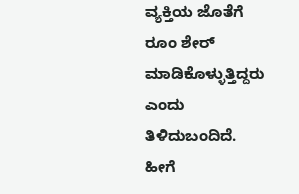ವ್ಯಕ್ತಿಯ ಜೊತೆಗೆ ರೂಂ ಶೇರ್ ಮಾಡಿಕೊಳ್ಳುತ್ತಿದ್ದರು ಎಂದು ತಿಳಿದುಬಂದಿದೆ.
ಹೀಗೆ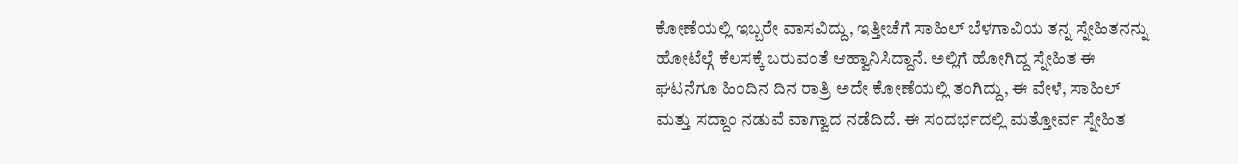ಕೋಣೆಯಲ್ಲಿ ಇಬ್ಬರೇ ವಾಸವಿದ್ದು, ಇತ್ತೀಚೆಗೆ ಸಾಹಿಲ್ ಬೆಳಗಾವಿಯ ತನ್ನ ಸ್ನೇಹಿತನನ್ನು ಹೋಟೆಲ್ಗೆ ಕೆಲಸಕ್ಕೆ ಬರುವಂತೆ ಆಹ್ವಾನಿಸಿದ್ದಾನೆ. ಅಲ್ಲಿಗೆ ಹೋಗಿದ್ದ ಸ್ನೇಹಿತ ಈ ಘಟನೆಗೂ ಹಿಂದಿನ ದಿನ ರಾತ್ರಿ ಅದೇ ಕೋಣೆಯಲ್ಲಿ ತಂಗಿದ್ದು, ಈ ವೇಳೆ, ಸಾಹಿಲ್ ಮತ್ತು ಸದ್ದಾಂ ನಡುವೆ ವಾಗ್ವಾದ ನಡೆದಿದೆ. ಈ ಸಂದರ್ಭದಲ್ಲಿ ಮತ್ತೋರ್ವ ಸ್ನೇಹಿತ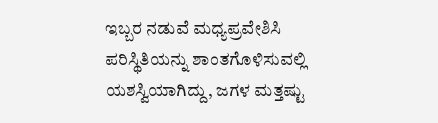ಇಬ್ಬರ ನಡುವೆ ಮಧ್ಯಪ್ರವೇಶಿಸಿ ಪರಿಸ್ಥಿತಿಯನ್ನು ಶಾಂತಗೊಳಿಸುವಲ್ಲಿ ಯಶಸ್ವಿಯಾಗಿದ್ದು, ಜಗಳ ಮತ್ತಷ್ಟು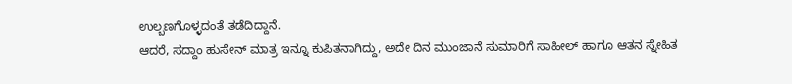ಉಲ್ಬಣಗೊಳ್ಳದಂತೆ ತಡೆದಿದ್ದಾನೆ.
ಆದರೆ, ಸದ್ದಾಂ ಹುಸೇನ್ ಮಾತ್ರ ಇನ್ನೂ ಕುಪಿತನಾಗಿದ್ದು, ಅದೇ ದಿನ ಮುಂಜಾನೆ ಸುಮಾರಿಗೆ ಸಾಹೀಲ್ ಹಾಗೂ ಆತನ ಸ್ನೇಹಿತ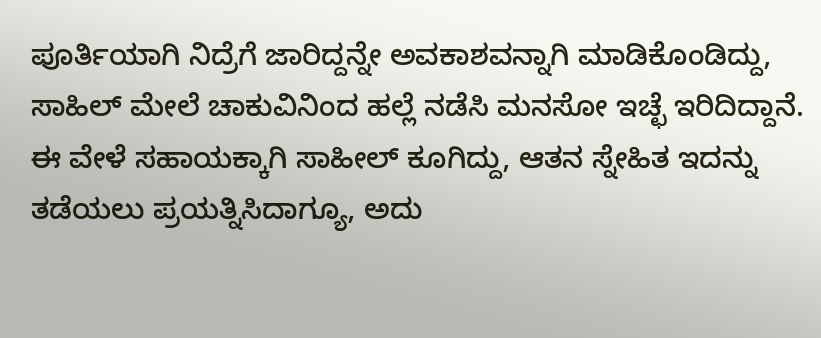ಪೂರ್ತಿಯಾಗಿ ನಿದ್ರೆಗೆ ಜಾರಿದ್ದನ್ನೇ ಅವಕಾಶವನ್ನಾಗಿ ಮಾಡಿಕೊಂಡಿದ್ದು, ಸಾಹಿಲ್ ಮೇಲೆ ಚಾಕುವಿನಿಂದ ಹಲ್ಲೆ ನಡೆಸಿ ಮನಸೋ ಇಚ್ಛೆ ಇರಿದಿದ್ದಾನೆ. ಈ ವೇಳೆ ಸಹಾಯಕ್ಕಾಗಿ ಸಾಹೀಲ್ ಕೂಗಿದ್ದು, ಆತನ ಸ್ನೇಹಿತ ಇದನ್ನು ತಡೆಯಲು ಪ್ರಯತ್ನಿಸಿದಾಗ್ಯೂ, ಅದು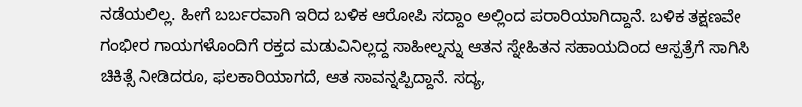ನಡೆಯಲಿಲ್ಲ. ಹೀಗೆ ಬರ್ಬರವಾಗಿ ಇರಿದ ಬಳಿಕ ಆರೋಪಿ ಸದ್ದಾಂ ಅಲ್ಲಿಂದ ಪರಾರಿಯಾಗಿದ್ದಾನೆ. ಬಳಿಕ ತಕ್ಷಣವೇ ಗಂಭೀರ ಗಾಯಗಳೊಂದಿಗೆ ರಕ್ತದ ಮಡುವಿನಿಲ್ಲದ್ದ ಸಾಹೀಲ್ನನ್ನು ಆತನ ಸ್ನೇಹಿತನ ಸಹಾಯದಿಂದ ಆಸ್ಪತ್ರೆಗೆ ಸಾಗಿಸಿ ಚಿಕಿತ್ಸೆ ನೀಡಿದರೂ, ಫಲಕಾರಿಯಾಗದೆ, ಆತ ಸಾವನ್ನಪ್ಪಿದ್ದಾನೆ. ಸದ್ಯ,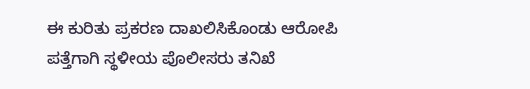ಈ ಕುರಿತು ಪ್ರಕರಣ ದಾಖಲಿಸಿಕೊಂಡು ಆರೋಪಿ ಪತ್ತೆಗಾಗಿ ಸ್ಥಳೀಯ ಪೊಲೀಸರು ತನಿಖೆ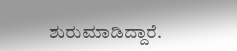ಶುರುಮಾಡಿದ್ದಾರೆ.